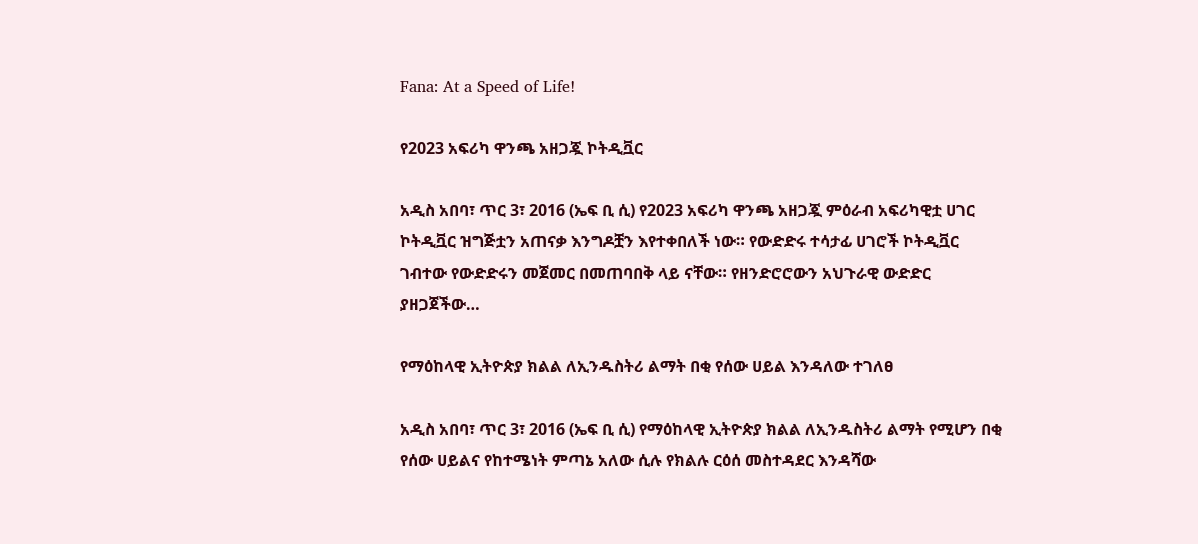Fana: At a Speed of Life!

የ2023 አፍሪካ ዋንጫ አዘጋጇ ኮትዲቯር

አዲስ አበባ፣ ጥር 3፣ 2016 (ኤፍ ቢ ሲ) የ2023 አፍሪካ ዋንጫ አዘጋጇ ምዕራብ አፍሪካዊቷ ሀገር ኮትዲቯር ዝግጅቷን አጠናቃ እንግዶቿን እየተቀበለች ነው። የውድድሩ ተሳታፊ ሀገሮች ኮትዲቯር ገብተው የውድድሩን መጀመር በመጠባበቅ ላይ ናቸው። የዘንድሮሮውን አህጉራዊ ውድድር ያዘጋጀችው…

የማዕከላዊ ኢትዮጵያ ክልል ለኢንዱስትሪ ልማት በቂ የሰው ሀይል እንዳለው ተገለፀ

አዲስ አበባ፣ ጥር 3፣ 2016 (ኤፍ ቢ ሲ) የማዕከላዊ ኢትዮጵያ ክልል ለኢንዱስትሪ ልማት የሚሆን በቂ የሰው ሀይልና የከተሜነት ምጣኔ አለው ሲሉ የክልሉ ርዕሰ መስተዳደር እንዳሻው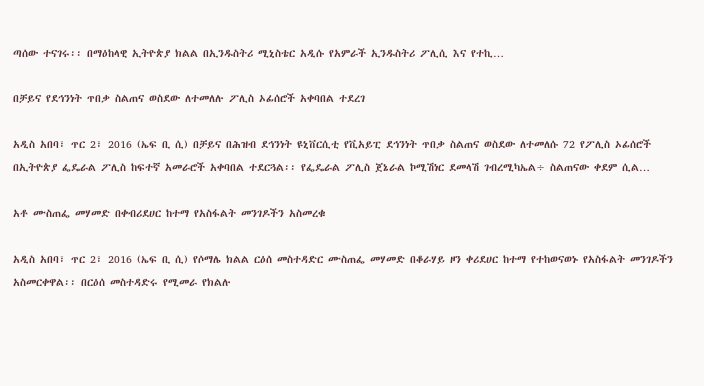ጣሰው ተናገሩ፡፡ በማዕከላዊ ኢትዮጵያ ክልል በኢንዱስትሪ ሚኒስቴር አዲሱ የአምራች ኢንዱስትሪ ፖሊሲ እና የተኪ…

በቻይና የደኅንነት ጥበቃ ስልጠና ወስደው ለተመለሉ ፖሊስ ኦፊሰሮች አቀባበል ተደረገ

አዲስ አበባ፣ ጥር 2፣ 2016 (ኤፍ ቢ ሲ) በቻይና በሕዝብ ደኅንነት ዩኒቨርሲቲ የቪአይፒ ደኅንነት ጥበቃ ስልጠና ወስደው ለተመለሱ 72 የፖሊስ ኦፊሰሮች በኢትዮጵያ ፌዴራል ፖሊስ ከፍተኛ አመራሮች አቀባበል ተደርጓል፡፡ የፌዴራል ፖሊስ ጀኔራል ኮሚሽነር ደመላሽ ገብረሚካኤል÷ ስልጠናው ቀደም ሲል…

አቶ ሙስጠፌ መሃመድ በቀብሪደሀር ከተማ የአስፋልት መንገዶችን አስመረቁ

አዲስ አበባ፣ ጥር 2፣ 2016 (ኤፍ ቢ ሲ) የሶማሌ ክልል ርዕሰ መስተዳድር ሙስጠፌ መሃመድ በቆራሃይ ዞን ቀሪደሀር ከተማ የተከወናወኑ የአስፋልት መንገዶችን አስመርቀዋል፡፡ በርዕሰ መስተዳድሩ የሚመራ የክልሉ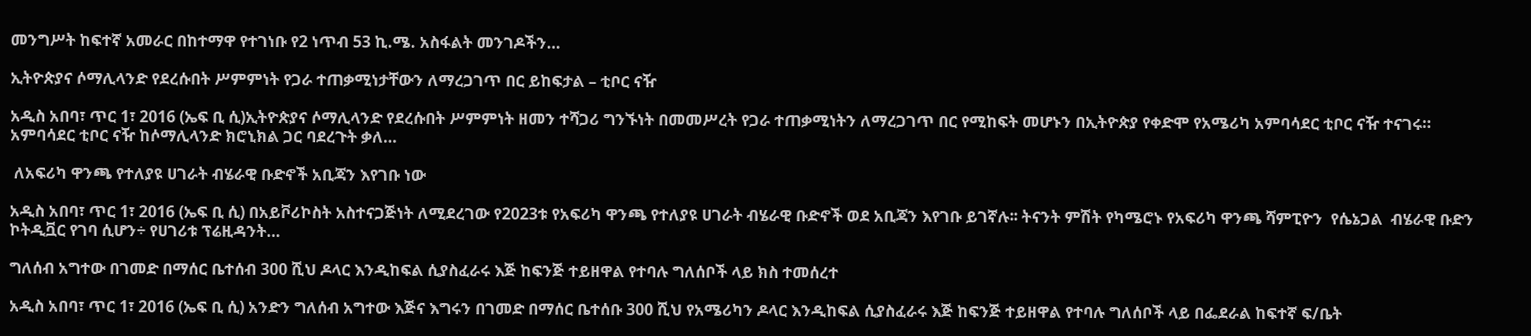መንግሥት ከፍተኛ አመራር በከተማዋ የተገነቡ የ2 ነጥብ 53 ኪ.ሜ. አስፋልት መንገዶችን…

ኢትዮጵያና ሶማሊላንድ የደረሱበት ሥምምነት የጋራ ተጠቃሚነታቸውን ለማረጋገጥ በር ይከፍታል – ቲቦር ናዥ

አዲስ አበባ፣ ጥር 1፣ 2016 (ኤፍ ቢ ሲ)ኢትዮጵያና ሶማሊላንድ የደረሱበት ሥምምነት ዘመን ተሻጋሪ ግንኙነት በመመሥረት የጋራ ተጠቃሚነትን ለማረጋገጥ በር የሚከፍት መሆኑን በኢትዮጵያ የቀድሞ የአሜሪካ አምባሳደር ቲቦር ናዥ ተናገሩ። አምባሳደር ቲቦር ናዥ ከሶማሊላንድ ክሮኒክል ጋር ባደረጉት ቃለ…

 ለአፍሪካ ዋንጫ የተለያዩ ሀገራት ብሄራዊ ቡድኖች አቢጃን እየገቡ ነው

አዲስ አበባ፣ ጥር 1፣ 2016 (ኤፍ ቢ ሲ) በአይቮሪኮስት አስተናጋጅነት ለሚደረገው የ2023ቱ የአፍሪካ ዋንጫ የተለያዩ ሀገራት ብሄራዊ ቡድኖች ወደ አቢጃን እየገቡ ይገኛሉ፡፡ ትናንት ምሽት የካሜሮኑ የአፍሪካ ዋንጫ ሻምፒዮን  የሴኔጋል  ብሄራዊ ቡድን ኮትዲቯር የገባ ሲሆን÷ የሀገሪቱ ፕሬዚዳንት…

ግለሰብ አግተው በገመድ በማሰር ቤተሰብ 300 ሺህ ዶላር እንዲከፍል ሲያስፈራሩ እጅ ከፍንጅ ተይዘዋል የተባሉ ግለሰቦች ላይ ክስ ተመሰረተ

አዲስ አበባ፣ ጥር 1፣ 2016 (ኤፍ ቢ ሲ) አንድን ግለሰብ አግተው እጅና እግሩን በገመድ በማሰር ቤተሰቡ 300 ሺህ የአሜሪካን ዶላር እንዲከፍል ሲያስፈራሩ እጅ ከፍንጅ ተይዘዋል የተባሉ ግለሰቦች ላይ በፌደራል ከፍተኛ ፍ/ቤት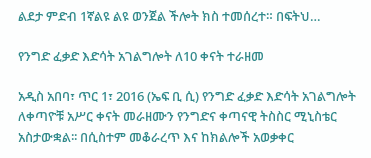ልደታ ምድብ 1ኛልዩ ልዩ ወንጀል ችሎት ክስ ተመሰረተ። በፍትህ…

የንግድ ፈቃድ እድሳት አገልግሎት ለ10 ቀናት ተራዘመ

አዲስ አበባ፣ ጥር 1፣ 2016 (ኤፍ ቢ ሲ) የንግድ ፈቃድ እድሳት አገልግሎት ለቀጣዮቹ አሥር ቀናት መራዘሙን የንግድና ቀጣናዊ ትስስር ሚኒስቴር አስታውቋል፡፡ በሲስተም መቆራረጥ እና ከክልሎች አወቃቀር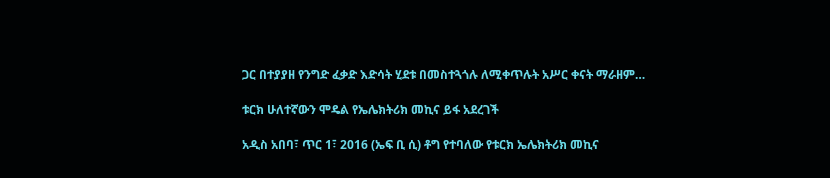ጋር በተያያዘ የንግድ ፈቃድ እድሳት ሂደቱ በመስተጓጎሉ ለሚቀጥሉት አሥር ቀናት ማራዘም…

ቱርክ ሁለተኛውን ሞዴል የኤሌክትሪክ መኪና ይፋ አደረገች

አዲስ አበባ፣ ጥር 1፣ 2016 (ኤፍ ቢ ሲ) ቶግ የተባለው የቱርክ ኤሌክትሪክ መኪና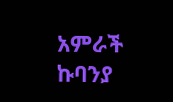አምራች ኩባንያ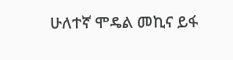ሁለተኛ ሞዴል መኪና ይፋ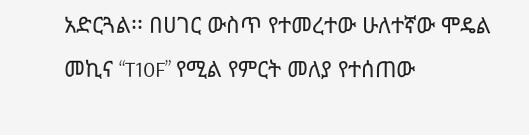አድርጓል፡፡ በሀገር ውስጥ የተመረተው ሁለተኛው ሞዴል መኪና “T10F” የሚል የምርት መለያ የተሰጠው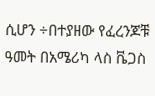ሲሆን ÷በተያዘው የፈረንጆቹ ዓመት በአሜሪካ ላስ ቬጋስ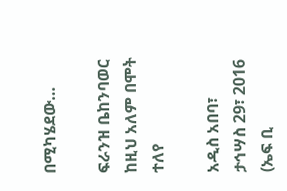በሚካሄደው…

ፍራንዝ ቤከንባወር ከዚህ አለም በሞት ተለየ

አዲስ አበባ፣ ታኅሣስ 29፣ 2016 (ኤፍ ቢ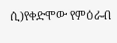ሲ)የቀድሞው የምዕራብ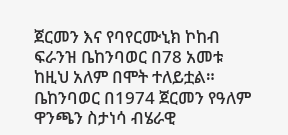ጀርመን እና የባየርሙኒክ ኮከብ ፍራንዝ ቤከንባወር በ78 አመቱ ከዚህ አለም በሞት ተለይቷል። ቤከንባወር በ1974 ጀርመን የዓለም ዋንጫን ስታነሳ ብሄራዊ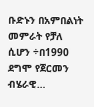ቡድኑን በአምበልነት መምራት የቻለ ሲሆን ÷በ1990 ደግሞ የጀርመን ብሄራዊ…